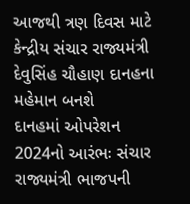આજથી ત્રણ દિવસ માટે કેન્દ્રીય સંચાર રાજ્યમંત્રી દેવુસિંહ ચૌહાણ દાનહના મહેમાન બનશે
દાનહમાં ઓપરેશન 2024નો આરંભઃ સંચાર રાજ્યમંત્રી ભાજપની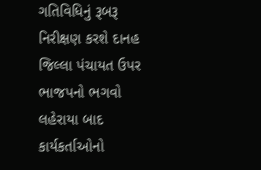ગતિવિધિનું રૂબરૂ નિરીક્ષણ કરશે દાનહ જિલ્લા પંચાયત ઉપર ભાજપનો ભગવો લહેરાયા બાદ કાર્યકર્તાઓનો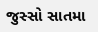જુસ્સો સાતમા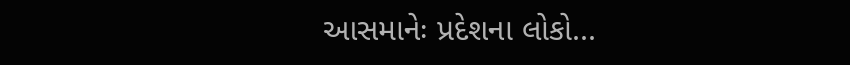આસમાનેઃ પ્રદેશના લોકો...